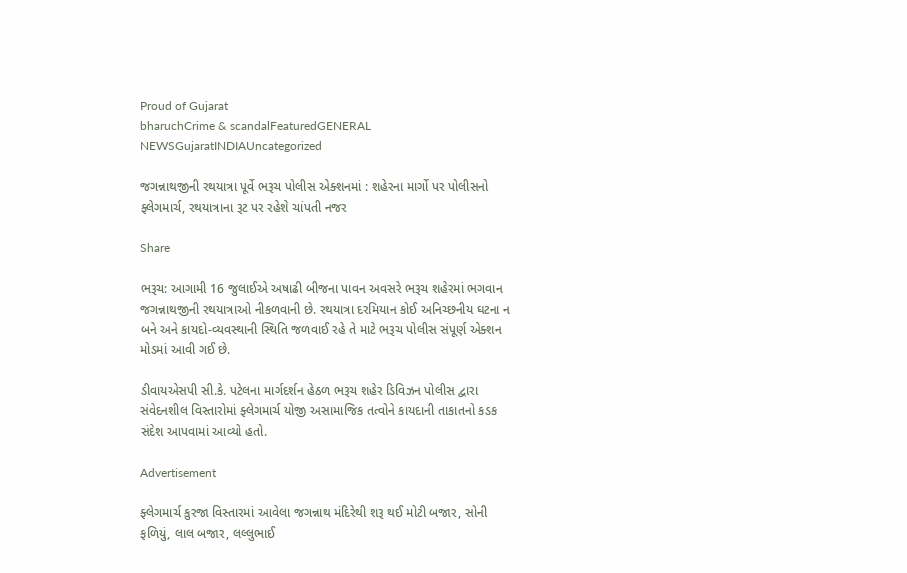Proud of Gujarat
bharuchCrime & scandalFeaturedGENERAL NEWSGujaratINDIAUncategorized

જગન્નાથજીની રથયાત્રા પૂર્વે ભરૂચ પોલીસ એક્શનમાં : શહેરના માર્ગો પર પોલીસનો ફ્લેગમાર્ચ, રથયાત્રાના રૂટ પર રહેશે ચાંપતી નજર

Share

ભરૂચ: આગામી 16 જુલાઈએ અષાઢી બીજના પાવન અવસરે ભરૂચ શહેરમાં ભગવાન જગન્નાથજીની રથયાત્રાઓ નીકળવાની છે. રથયાત્રા દરમિયાન કોઈ અનિચ્છનીય ઘટના ન બને અને કાયદો-વ્યવસ્થાની સ્થિતિ જળવાઈ રહે તે માટે ભરૂચ પોલીસ સંપૂર્ણ એક્શન મોડમાં આવી ગઈ છે.

ડીવાયએસપી સી.કે. પટેલના માર્ગદર્શન હેઠળ ભરૂચ શહેર ડિવિઝન પોલીસ દ્વારા સંવેદનશીલ વિસ્તારોમાં ફ્લેગમાર્ચ યોજી અસામાજિક તત્વોને કાયદાની તાકાતનો કડક સંદેશ આપવામાં આવ્યો હતો.

Advertisement

ફ્લેગમાર્ચ કુરજા વિસ્તારમાં આવેલા જગન્નાથ મંદિરેથી શરૂ થઈ મોટી બજાર, સોની ફળિયું, લાલ બજાર, લલ્લુભાઈ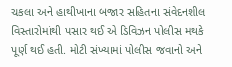ચકલા અને હાથીખાના બજાર સહિતના સંવેદનશીલ વિસ્તારોમાંથી પસાર થઈ એ ડિવિઝન પોલીસ મથકે પૂર્ણ થઈ હતી. મોટી સંખ્યામાં પોલીસ જવાનો અને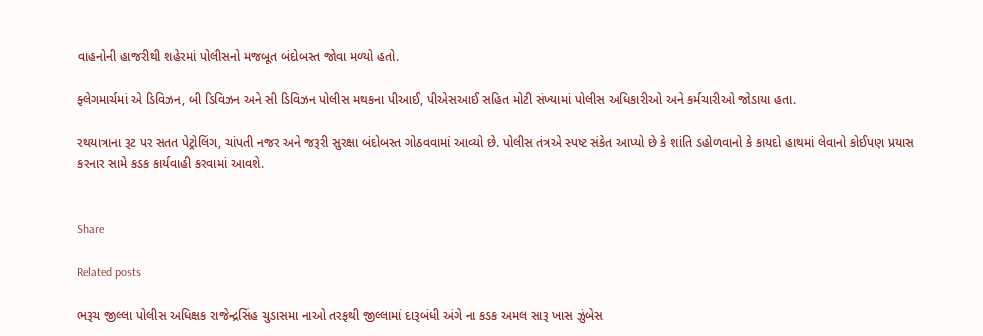વાહનોની હાજરીથી શહેરમાં પોલીસનો મજબૂત બંદોબસ્ત જોવા મળ્યો હતો.

ફ્લેગમાર્ચમાં એ ડિવિઝન, બી ડિવિઝન અને સી ડિવિઝન પોલીસ મથકના પીઆઈ, પીએસઆઈ સહિત મોટી સંખ્યામાં પોલીસ અધિકારીઓ અને કર્મચારીઓ જોડાયા હતા.

રથયાત્રાના રૂટ પર સતત પેટ્રોલિંગ, ચાંપતી નજર અને જરૂરી સુરક્ષા બંદોબસ્ત ગોઠવવામાં આવ્યો છે. પોલીસ તંત્રએ સ્પષ્ટ સંકેત આપ્યો છે કે શાંતિ ડહોળવાનો કે કાયદો હાથમાં લેવાનો કોઈપણ પ્રયાસ કરનાર સામે કડક કાર્યવાહી કરવામાં આવશે.


Share

Related posts

ભરૂચ જીલ્લા પોલીસ અધિક્ષક રાજેન્દ્રસિંહ ચુડાસમા નાઓ તરફથી જીલ્લામાં દારૂબંધી અંગે ના કડક અમલ સારૂ ખાસ ઝુંબેસ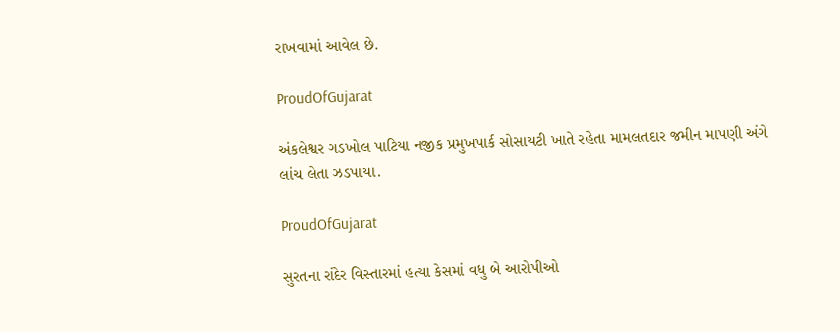રાખવામાં આવેલ છે.

ProudOfGujarat

અંકલેશ્વર ગડખોલ પાટિયા નજીક પ્રમુખપાર્ક સોસાયટી ખાતે રહેતા મામલતદાર જમીન માપણી અંગે લાંચ લેતા ઝડપાયા.

ProudOfGujarat

સુરતના રાંદેર વિસ્તારમાં હત્યા કેસમાં વધુ બે આરોપીઓ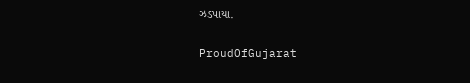ઝડપાયા.

ProudOfGujarat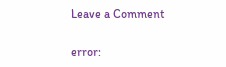Leave a Comment

error: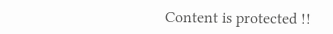Content is protected !!